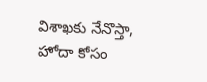విశాఖకు నేనొస్తా, హోదా కోసం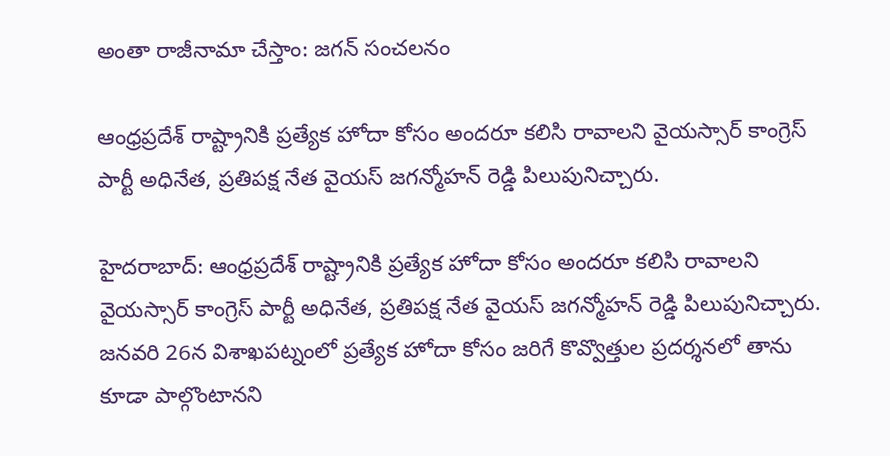అంతా రాజీనామా చేస్తాం: జగన్ సంచలనం

ఆంధ్రప్రదేశ్ రాష్ట్రానికి ప్రత్యేక హోదా కోసం అందరూ కలిసి రావాలని వైయస్సార్ కాంగ్రెస్ పార్టీ అధినేత, ప్రతిపక్ష నేత వైయస్ జగన్మోహన్ రెడ్డి పిలుపునిచ్చారు.

హైదరాబాద్: ఆంధ్రప్రదేశ్ రాష్ట్రానికి ప్రత్యేక హోదా కోసం అందరూ కలిసి రావాలని
వైయస్సార్ కాంగ్రెస్ పార్టీ అధినేత, ప్రతిపక్ష నేత వైయస్ జగన్మోహన్ రెడ్డి పిలుపునిచ్చారు. జనవరి 26న విశాఖపట్నంలో ప్రత్యేక హోదా కోసం జరిగే కొవ్వొత్తుల ప్రదర్శనలో తాను కూడా పాల్గొంటానని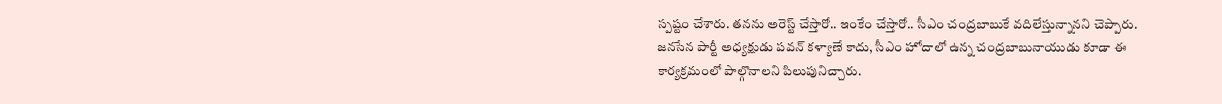స్పష్టం చేశారు. తనను అరెస్ట్ చేస్తారో.. ఇంకేం చేస్తారో.. సీఎం చంద్రబాబుకే వదిలేస్తున్నానని చెప్పారు. జనసేన పార్టీ అధ్యక్షుడు పవన్ కళ్యాణే కాదు, సీఎం హోదాలో ఉన్న చంద్రబాబునాయుడు కూడా ఈ కార్యక్రమంలో పాల్గొనాలని పిలుపునిచ్చారు.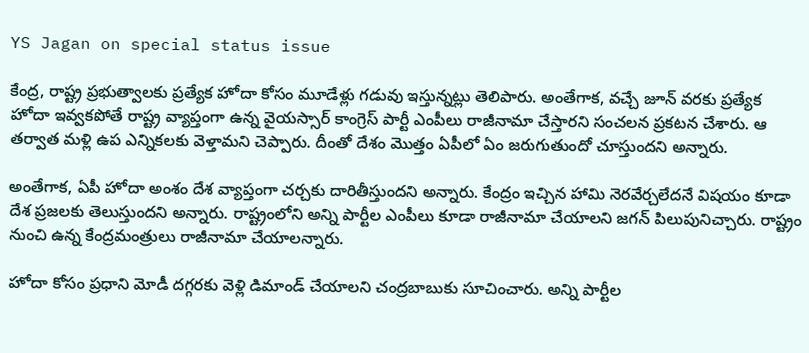YS Jagan on special status issue

కేంద్ర, రాష్ట్ర ప్రభుత్వాలకు ప్రత్యేక హోదా కోసం మూడేళ్లు గడువు ఇస్తున్నట్లు తెలిపారు. అంతేగాక, వచ్చే జూన్‌ వరకు ప్రత్యేక హోదా ఇవ్వకపోతే రాష్ట్ర వ్యాప్తంగా ఉన్న వైయస్సార్ కాంగ్రెస్ పార్టీ ఎంపీలు రాజీనామా చేస్తారని సంచలన ప్రకటన చేశారు. ఆ తర్వాత మళ్లి ఉప ఎన్నికలకు వెళ్తామని చెప్పారు. దీంతో దేశం మొత్తం ఏపీలో ఏం జరుగుతుందో చూస్తుందని అన్నారు.

అంతేగాక, ఏపీ హోదా అంశం దేశ వ్యాప్తంగా చర్చకు దారితీస్తుందని అన్నారు. కేంద్రం ఇచ్చిన హామి నెరవేర్చలేదనే విషయం కూడా దేశ ప్రజలకు తెలుస్తుందని అన్నారు. రాష్ట్రంలోని అన్ని పార్టీల ఎంపీలు కూడా రాజీనామా చేయాలని జగన్ పిలుపునిచ్చారు. రాష్ట్రం నుంచి ఉన్న కేంద్రమంత్రులు రాజీనామా చేయాలన్నారు.

హోదా కోసం ప్రధాని మోడీ దగ్గరకు వెళ్లి డిమాండ్ చేయాలని చంద్రబాబుకు సూచించారు. అన్ని పార్టీల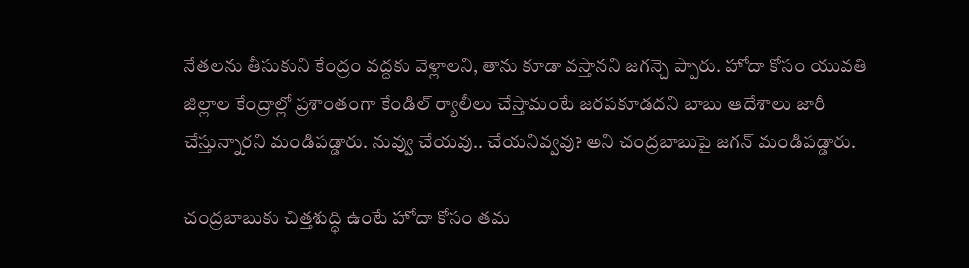నేతలను తీసుకుని కేంద్రం వద్దకు వెళ్లాలని, తాను కూడా వస్తానని జగన్చె ప్పారు. హోదా కోసం యువతి జిల్లాల కేంద్రాల్లో ప్రశాంతంగా కేండిల్ ర్యాలీలు చేస్తామంటే జరపకూడదని బాబు ఆదేశాలు జారీ చేస్తున్నారని మండిపడ్డారు. నువ్వు చేయవు.. చేయనివ్వవు? అని చంద్రబాబుపై జగన్ మండిపడ్డారు.

చంద్రబాబుకు చిత్తశుద్ధి ఉంటే హోదా కోసం తమ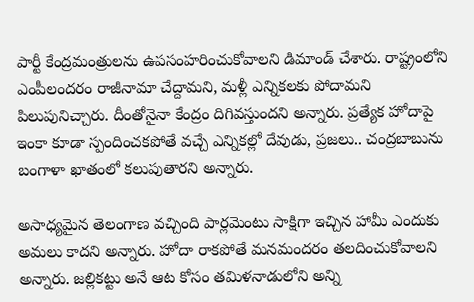పార్టీ కేంద్రమంత్రులను ఉపసంహరించుకోవాలని డిమాండ్ చేశారు. రాష్ట్రంలోని ఎంపీలందరం రాజీనామా చేద్దామని, మళ్లీ ఎన్నికలకు పోదామని పిలుపునిచ్చారు. దీంతోనైనా కేంద్రం దిగివస్తుందని అన్నారు. ప్రత్యేక హోదాపై ఇంకా కూడా స్పందించకపోతే వచ్చే ఎన్నికల్లో దేవుడు, ప్రజలు.. చంద్రబాబును బంగాళా ఖాతంలో కలుపుతారని అన్నారు.

అసాధ్యమైన తెలంగాణ వచ్చింది పార్లమెంటు సాక్షిగా ఇచ్చిన హామీ ఎందుకు అమలు కాదని అన్నారు. హోదా రాకపోతే మనమందరం తలదించుకోవాలని అన్నారు. జల్లికట్టు అనే ఆట కోసం తమిళనాడులోని అన్ని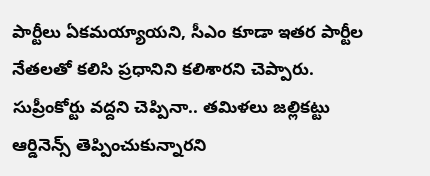పార్టీలు ఏకమయ్యాయని, సీఎం కూడా ఇతర పార్టీల నేతలతో కలిసి ప్రధానిని కలిశారని చెప్పారు. సుప్రీంకోర్టు వద్దని చెప్పినా.. తమిళలు జల్లికట్టు ఆర్డినెన్స్ తెప్పించుకున్నారని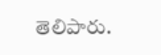తెలిపారు.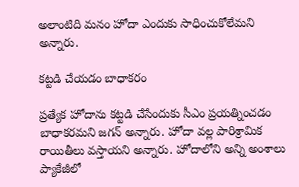అలాంటిది మనం హోదా ఎందుకు సాధించుకోలేమని అన్నారు.

కట్టడి చేయడం బాధాకరం

ప్రత్యేక హోదాను కట్టడి చేసేందుకు సీఎం ప్రయత్నించడం బాధాకరమని జగన్ అన్నారు. హోదా వల్ల పారిశ్రామిక రాయితీలు వస్తాయని అన్నారు. హోదాలోని అన్ని అంశాలు ప్యాకేజీలో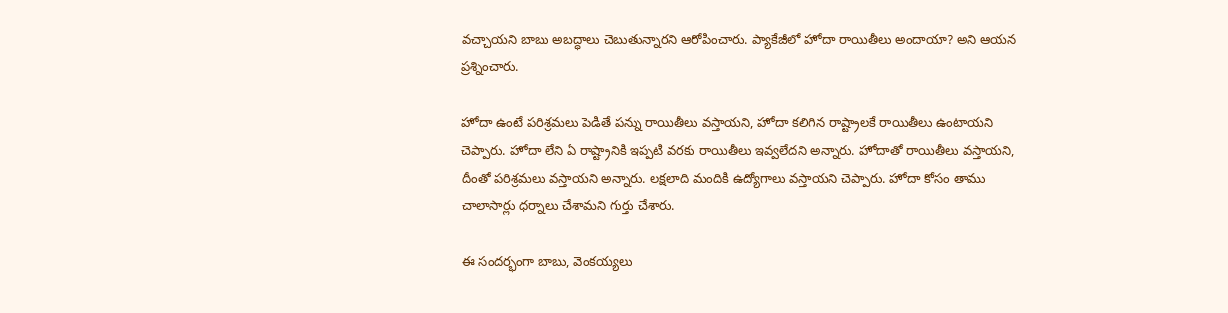వచ్చాయని బాబు అబద్ధాలు చెబుతున్నారని ఆరోపించారు. ప్యాకేజీలో హోదా రాయితీలు అందాయా? అని ఆయన ప్రశ్నించారు.

హోదా ఉంటే పరిశ్రమలు పెడితే పన్ను రాయితీలు వస్తాయని, హోదా కలిగిన రాష్ట్రాలకే రాయితీలు ఉంటాయని చెప్పారు. హోదా లేని ఏ రాష్ట్రానికి ఇప్పటి వరకు రాయితీలు ఇవ్వలేదని అన్నారు. హోదాతో రాయితీలు వస్తాయని, దీంతో పరిశ్రమలు వస్తాయని అన్నారు. లక్షలాది మందికి ఉద్యోగాలు వస్తాయని చెప్పారు. హోదా కోసం తాము చాలాసార్లు ధర్నాలు చేశామని గుర్తు చేశారు.

ఈ సందర్భంగా బాబు, వెంకయ్యలు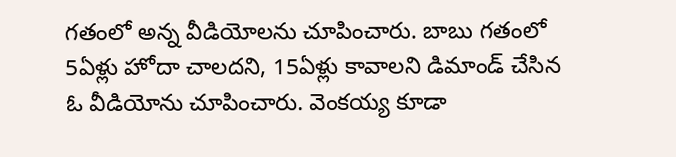గతంలో అన్న వీడియోలను చూపించారు. బాబు గతంలో 5ఏళ్లు హోదా చాలదని, 15ఏళ్లు కావాలని డిమాండ్ చేసిన ఓ వీడియోను చూపించారు. వెంకయ్య కూడా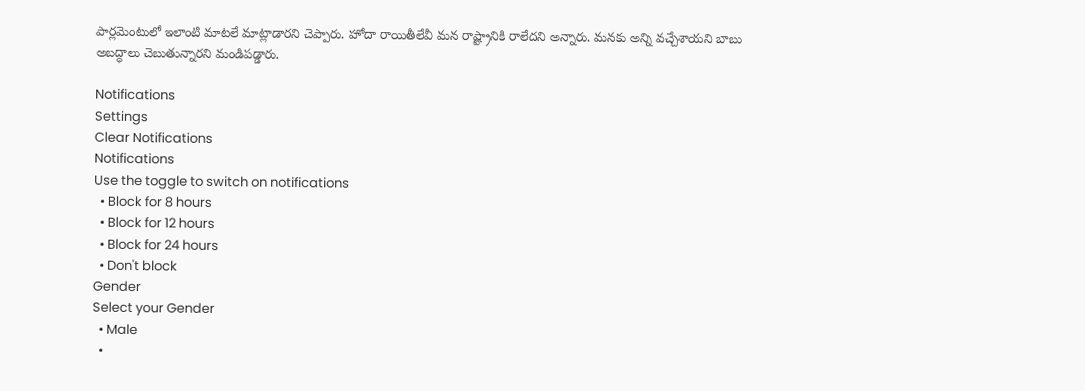పార్లమెంటులో ఇలాంటి మాటలే మాట్లాడారని చెప్పారు. హోదా రాయితీలేవీ మన రాష్ట్రానికి రాలేదని అన్నారు. మనకు అన్ని వచ్చేశాయని బాబు అబద్ధాలు చెబుతున్నారని మండిపడ్డారు.

Notifications
Settings
Clear Notifications
Notifications
Use the toggle to switch on notifications
  • Block for 8 hours
  • Block for 12 hours
  • Block for 24 hours
  • Don't block
Gender
Select your Gender
  • Male
  •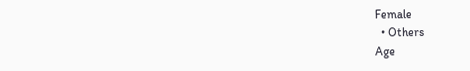Female
  • Others
Age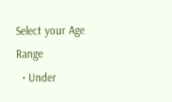Select your Age Range
  • Under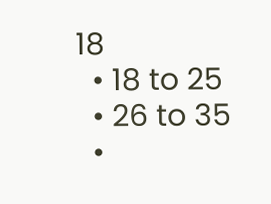18
  • 18 to 25
  • 26 to 35
  •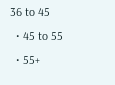36 to 45
  • 45 to 55
  • 55+